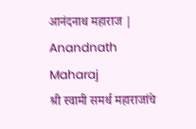आनंदनाथ महाराज | Anandnath Maharaj
श्री स्वामी समर्थ महाराजांचे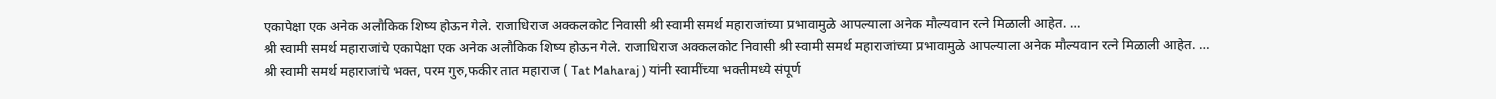एकापेक्षा एक अनेक अलौकिक शिष्य होऊन गेले. राजाधिराज अक्कलकोट निवासी श्री स्वामी समर्थ महाराजांच्या प्रभावामुळे आपल्याला अनेक मौल्यवान रत्ने मिळाली आहेत. …
श्री स्वामी समर्थ महाराजांचे एकापेक्षा एक अनेक अलौकिक शिष्य होऊन गेले. राजाधिराज अक्कलकोट निवासी श्री स्वामी समर्थ महाराजांच्या प्रभावामुळे आपल्याला अनेक मौल्यवान रत्ने मिळाली आहेत. …
श्री स्वामी समर्थ महाराजांचे भक्त, परम गुरु,फकीर तात महाराज ( Tat Maharaj ) यांनी स्वामींच्या भक्तीमध्ये संपूर्ण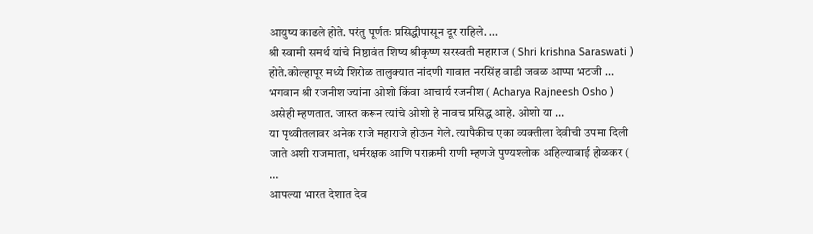आयुष्य काढले होते. परंतु पूर्णतः प्रसिद्धीपासून दूर राहिले. …
श्री स्वामी समर्थ यांचे निष्ठावंत शिष्य श्रीकृष्ण सरस्वती महाराज ( Shri krishna Saraswati ) होते.कोल्हापूर मध्ये शिरोळ तालुक्यात नांदणी गावात नरसिंह वाडी जवळ आप्पा भटजी …
भगवान श्री रजनीश ज्यांना ओशो किंवा आचार्य रजनीश ( Acharya Rajneesh Osho ) असेही म्हणतात. जास्त करून त्यांचे ओशो हे नावच प्रसिद्ध आहे. ओशो या …
या पृथ्वीतलावर अनेक राजे महाराजे होऊन गेले. त्यापैकीच एका व्यक्तीला देवीची उपमा दिली जाते अशी राजमाता, धर्मरक्षक आणि पराक्रमी राणी म्हणजे पुण्यश्लोक अहिल्याबाई होळकर ( …
आपल्या भारत देशात देव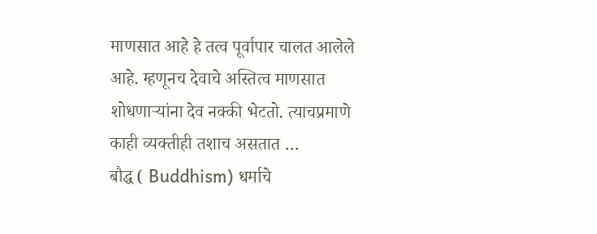माणसात आहे हे तत्व पूर्वापार चालत आलेले आहे. म्हणूनच देवाचे अस्तित्व माणसात शोधणाऱ्यांना देव नक्की भेटतो. त्याचप्रमाणे काही व्यक्तीही तशाच असतात …
बौद्ध ( Buddhism) धर्माचे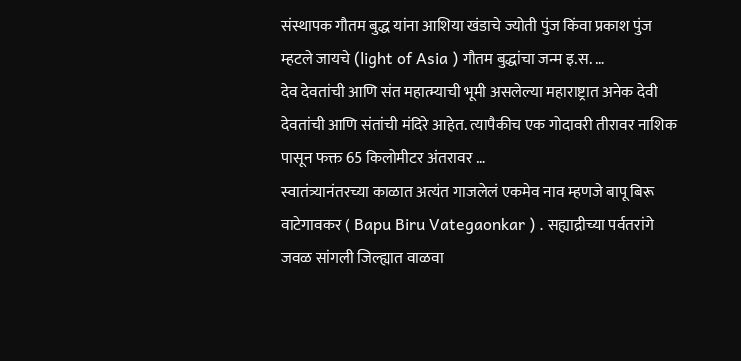संस्थापक गौतम बुद्ध यांना आशिया खंडाचे ज्योती पुंज किंवा प्रकाश पुंज म्हटले जायचे (light of Asia ) गौतम बुद्धांचा जन्म इ.स. …
देव देवतांची आणि संत महात्म्याची भूमी असलेल्या महाराष्ट्रात अनेक देवी देवतांची आणि संतांची मंदिरे आहेत. त्यापैकीच एक गोदावरी तीरावर नाशिक पासून फक्त 65 किलोमीटर अंतरावर …
स्वातंत्र्यानंतरच्या काळात अत्यंत गाजलेलं एकमेव नाव म्हणजे बापू बिरू वाटेगावकर ( Bapu Biru Vategaonkar ) . सह्याद्रीच्या पर्वतरांगे जवळ सांगली जिल्ह्यात वाळवा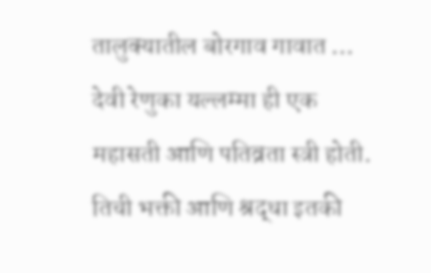तालुक्यातील बोरगाव गावात …
देवी रेणुका यल्लम्मा ही एक महासती आणि पतिव्रता स्त्री होती. तिची भक्ती आणि श्रद्धा इतकी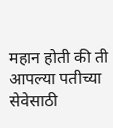महान होती की ती आपल्या पतीच्या सेवेसाठी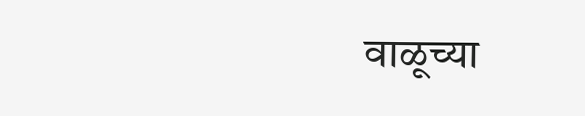वाळूच्या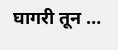घागरी तून …